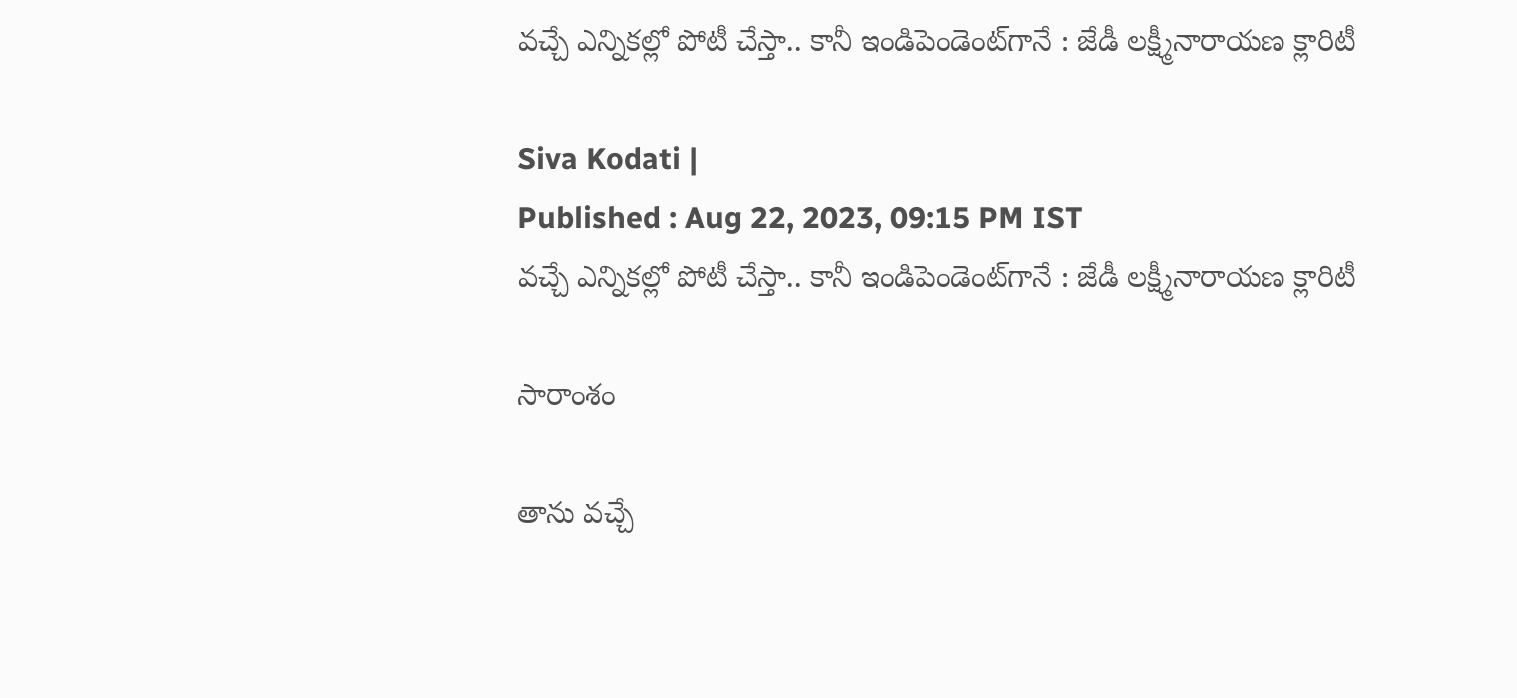వచ్చే ఎన్నికల్లో పోటీ చేస్తా.. కానీ ఇండిపెండెంట్‌గానే : జేడీ లక్ష్మీనారాయణ క్లారిటీ

Siva Kodati |
Published : Aug 22, 2023, 09:15 PM IST
వచ్చే ఎన్నికల్లో పోటీ చేస్తా.. కానీ ఇండిపెండెంట్‌గానే : జేడీ లక్ష్మీనారాయణ క్లారిటీ

సారాంశం

తాను వచ్చే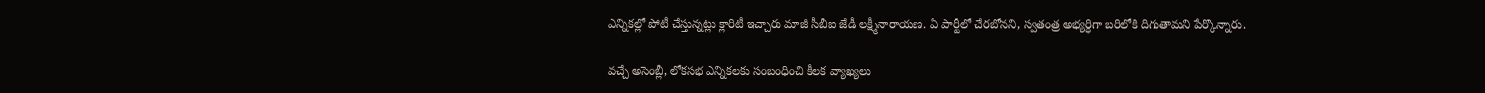ఎన్నికల్లో పోటీ చేస్తున్నట్లు క్లారిటీ ఇచ్చారు మాజీ సీబీఐ జేడీ లక్ష్మీనారాయణ. ఏ పార్టీలో చేరబోనని, స్వతంత్ర అభ్యర్ధిగా బరిలోకి దిగుతామని పేర్కొన్నారు.

వచ్చే అసెంబ్లీ, లోక‌సభ ఎన్నికలకు సంబంధించి కీలక వ్యాఖ్యలు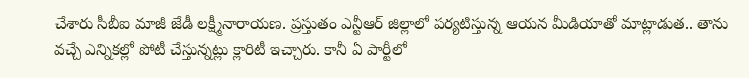చేశారు సీబీఐ మాజీ జేడీ లక్ష్మీనారాయణ. ప్రస్తుతం ఎన్టీఆర్ జిల్లాలో పర్యటిస్తున్న ఆయన మీడియాతో మాట్లాడుత.. తాను వచ్చే ఎన్నికల్లో పోటీ చేస్తున్నట్లు క్లారిటీ ఇచ్చారు. కానీ ఏ పార్టీలో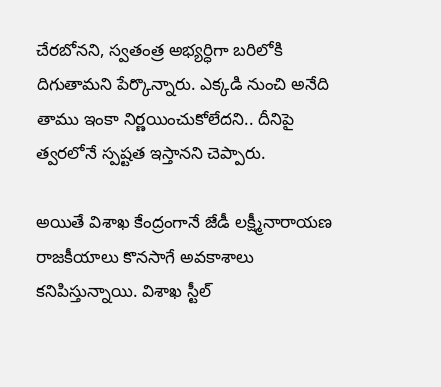చేరబోనని, స్వతంత్ర అభ్యర్ధిగా బరిలోకి దిగుతామని పేర్కొన్నారు. ఎక్కడి నుంచి అనేది తాము ఇంకా నిర్ణయించుకోలేదని.. దీనిపై త్వరలోనే స్పష్టత ఇస్తానని చెప్పారు.

అయితే విశాఖ కేంద్రంగానే జేడీ లక్ష్మీనారాయణ రాజకీయాలు కొనసాగే అవకాశాలు కనిపిస్తున్నాయి. విశాఖ స్టీల్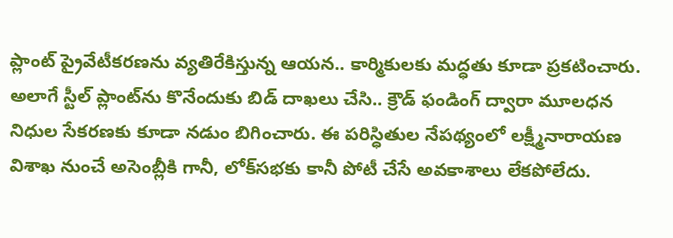ప్లాంట్ ప్రైవేటీకరణను వ్యతిరేకిస్తున్న ఆయన.. కార్మికులకు మద్ధతు కూడా ప్రకటించారు. అలాగే స్టీల్ ప్లాంట్‌ను కొనేందుకు బిడ్ దాఖలు చేసి.. క్రౌడ్ ఫండింగ్ ద్వారా మూలధన నిధుల సేకరణకు కూడా నడుం బిగించారు. ఈ పరిస్ధితుల నేపథ్యంలో లక్ష్మీనారాయణ విశాఖ నుంచే అసెంబ్లీకి గానీ, లోక్‌సభకు కానీ పోటీ చేసే అవకాశాలు లేకపోలేదు.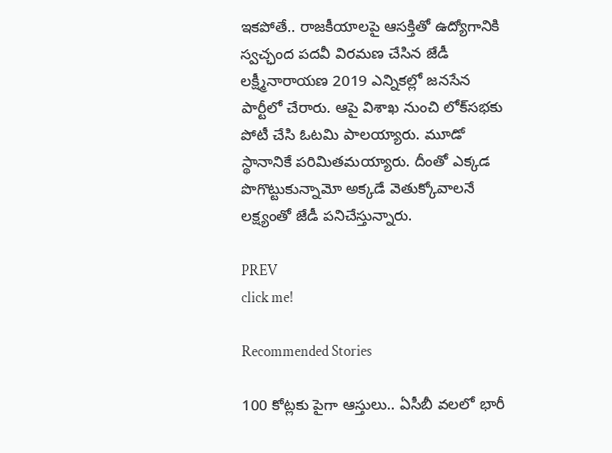ఇకపోతే.. రాజకీయాలపై ఆసక్తితో ఉద్యోగానికి స్వచ్ఛంద పదవీ విరమణ చేసిన జేడీ లక్ష్మీనారాయణ 2019 ఎన్నికల్లో జనసేన పార్టీలో చేరారు. ఆపై విశాఖ నుంచి లోక్‌సభకు పోటీ చేసి ఓటమి పాలయ్యారు. మూడో స్థానానికే పరిమితమయ్యారు. దీంతో ఎక్కడ పొగొట్టుకున్నామో అక్కడే వెతుక్కోవాలనే లక్ష్యంతో జేడీ పనిచేస్తున్నారు.

PREV
click me!

Recommended Stories

100 కోట్లకు పైగా ఆస్తులు.. ఏసీబీ వలలో భారీ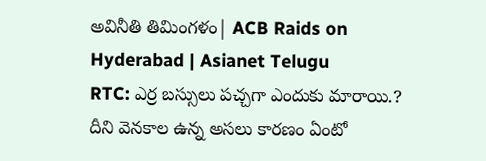అవినీతి తిమింగళం| ACB Raids on Hyderabad | Asianet Telugu
RTC: ఎర్ర బ‌స్సులు ప‌చ్చ‌గా ఎందుకు మారాయి.? దీని వెన‌కాల ఉన్న అస‌లు కార‌ణం ఏంటో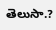తెలుసా.?